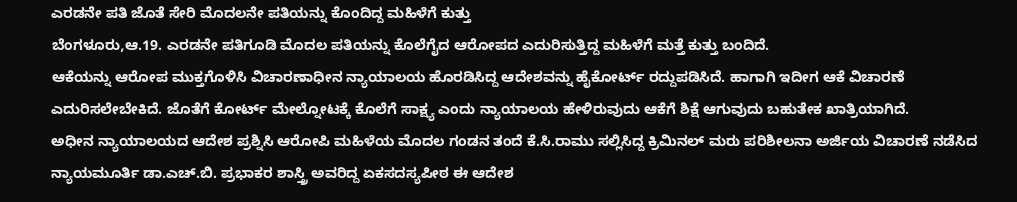ಎರಡನೇ ಪತಿ ಜೊತೆ ಸೇರಿ ಮೊದಲನೇ ಪತಿಯನ್ನು ಕೊಂದಿದ್ದ ಮಹಿಳೆಗೆ ಕುತ್ತು
ಬೆಂಗಳೂರು,ಆ.19. ಎರಡನೇ ಪತಿಗೂಡಿ ಮೊದಲ ಪತಿಯನ್ನು ಕೊಲೆಗೈದ ಆರೋಪದ ಎದುರಿಸುತ್ತಿದ್ದ ಮಹಿಳೆಗೆ ಮತ್ತೆ ಕುತ್ತು ಬಂದಿದೆ.
ಆಕೆಯನ್ನು ಆರೋಪ ಮುಕ್ತಗೊಳಿಸಿ ವಿಚಾರಣಾಧೀನ ನ್ಯಾಯಾಲಯ ಹೊರಡಿಸಿದ್ದ ಆದೇಶವನ್ನು ಹೈಕೋರ್ಟ್ ರದ್ದುಪಡಿಸಿದೆ. ಹಾಗಾಗಿ ಇದೀಗ ಆಕೆ ವಿಚಾರಣೆ ಎದುರಿಸಲೇಬೇಕಿದೆ. ಜೊತೆಗೆ ಕೋರ್ಟ್ ಮೇಲ್ನೋಟಕ್ಕೆ ಕೊಲೆಗೆ ಸಾಕ್ಷ್ಯ ಎಂದು ನ್ಯಾಯಾಲಯ ಹೇಳಿರುವುದು ಆಕೆಗೆ ಶಿಕ್ಷೆ ಆಗುವುದು ಬಹುತೇಕ ಖಾತ್ರಿಯಾಗಿದೆ.
ಅಧೀನ ನ್ಯಾಯಾಲಯದ ಆದೇಶ ಪ್ರಶ್ನಿಸಿ ಆರೋಪಿ ಮಹಿಳೆಯ ಮೊದಲ ಗಂಡನ ತಂದೆ ಕೆ.ಸಿ.ರಾಮು ಸಲ್ಲಿಸಿದ್ದ ಕ್ರಿಮಿನಲ್ ಮರು ಪರಿಶೀಲನಾ ಅರ್ಜಿಯ ವಿಚಾರಣೆ ನಡೆಸಿದ ನ್ಯಾಯಮೂರ್ತಿ ಡಾ.ಎಚ್.ಬಿ. ಪ್ರಭಾಕರ ಶಾಸ್ತ್ರಿ ಅವರಿದ್ದ ಏಕಸದಸ್ಯಪೀಠ ಈ ಆದೇಶ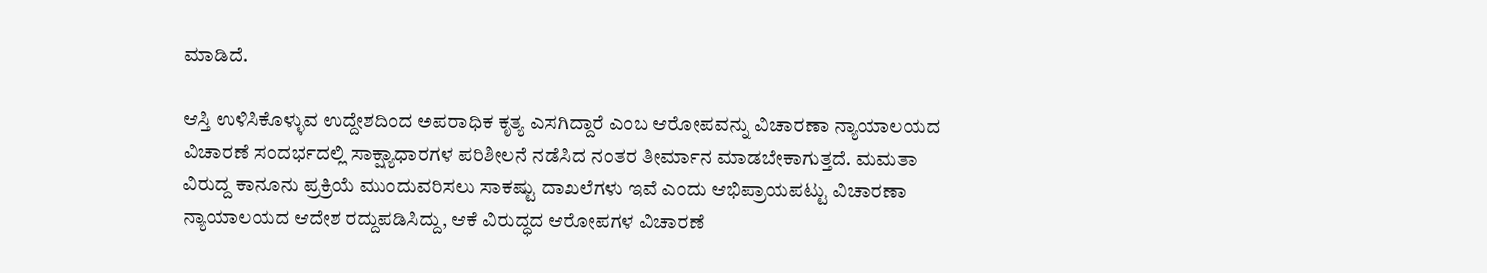ಮಾಡಿದೆ.

ಆಸ್ತಿ ಉಳಿಸಿಕೊಳ್ಳುವ ಉದ್ದೇಶದಿಂದ ಅಪರಾಧಿಕ ಕೃತ್ಯ ಎಸಗಿದ್ದಾರೆ ಎಂಬ ಆರೋಪವನ್ನು ವಿಚಾರಣಾ ನ್ಯಾಯಾಲಯದ ವಿಚಾರಣೆ ಸಂದರ್ಭದಲ್ಲಿ ಸಾಕ್ಷ್ಯಾಧಾರಗಳ ಪರಿಶೀಲನೆ ನಡೆಸಿದ ನಂತರ ತೀರ್ಮಾನ ಮಾಡಬೇಕಾಗುತ್ತದೆ. ಮಮತಾ ವಿರುದ್ದ ಕಾನೂನು ಪ್ರಕ್ರಿಯೆ ಮುಂದುವರಿಸಲು ಸಾಕಷ್ಟು ದಾಖಲೆಗಳು ಇವೆ ಎಂದು ಆಭಿಪ್ರಾಯಪಟ್ಟು ವಿಚಾರಣಾ ನ್ಯಾಯಾಲಯದ ಆದೇಶ ರದ್ದುಪಡಿಸಿದ್ದು, ಆಕೆ ವಿರುದ್ಧದ ಆರೋಪಗಳ ವಿಚಾರಣೆ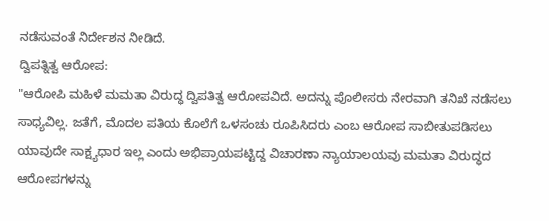ನಡೆಸುವಂತೆ ನಿರ್ದೇಶನ ನೀಡಿದೆ.
ದ್ವಿಪತ್ನಿತ್ವ ಆರೋಪ:
"ಆರೋಪಿ ಮಹಿಳೆ ಮಮತಾ ವಿರುದ್ಧ ದ್ವಿಪತಿತ್ವ ಆರೋಪವಿದೆ. ಅದನ್ನು ಪೊಲೀಸರು ನೇರವಾಗಿ ತನಿಖೆ ನಡೆಸಲು ಸಾಧ್ಯವಿಲ್ಲ. ಜತೆಗೆ, ಮೊದಲ ಪತಿಯ ಕೊಲೆಗೆ ಒಳಸಂಚು ರೂಪಿಸಿದರು ಎಂಬ ಆರೋಪ ಸಾಬೀತುಪಡಿಸಲು ಯಾವುದೇ ಸಾಕ್ಷ್ಯಧಾರ ಇಲ್ಲ ಎಂದು ಅಭಿಪ್ರಾಯಪಟ್ಟಿದ್ದ ವಿಚಾರಣಾ ನ್ಯಾಯಾಲಯವು ಮಮತಾ ವಿರುದ್ಧದ ಆರೋಪಗಳನ್ನು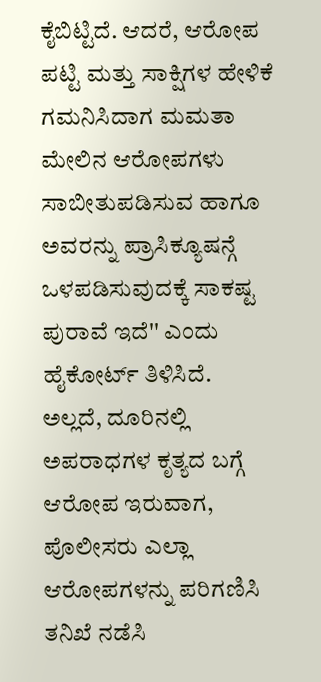ಕೈಬಿಟ್ಟಿದೆ. ಆದರೆ, ಆರೋಪ ಪಟ್ಟಿ ಮತ್ತು ಸಾಕ್ಷಿಗಳ ಹೇಳಿಕೆ ಗಮನಿಸಿದಾಗ ಮಮತಾ ಮೇಲಿನ ಆರೋಪಗಳು ಸಾಬೀತುಪಡಿಸುವ ಹಾಗೂ ಅವರನ್ನು ಪ್ರಾಸಿಕ್ಯೂಷನ್ಗೆ ಒಳಪಡಿಸುವುದಕ್ಕೆ ಸಾಕಷ್ಟ ಪುರಾವೆ ಇದೆ'' ಎಂದು ಹೈಕೋರ್ಟ್ ತಿಳಿಸಿದೆ.
ಅಲ್ಲದೆ, ದೂರಿನಲ್ಲಿ ಅಪರಾಧಗಳ ಕೃತ್ಯದ ಬಗ್ಗೆ ಆರೋಪ ಇರುವಾಗ, ಪೊಲೀಸರು ಎಲ್ಲಾ ಆರೋಪಗಳನ್ನು ಪರಿಗಣಿಸಿ ತನಿಖೆ ನಡೆಸಿ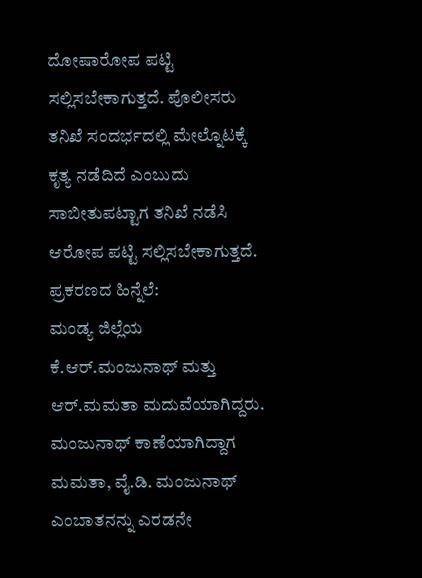ದೋಷಾರೋಪ ಪಟ್ಟಿ ಸಲ್ಲಿಸಬೇಕಾಗುತ್ತದೆ. ಪೊಲೀಸರು ತನಿಖೆ ಸಂದರ್ಭದಲ್ಲಿ ಮೇಲ್ನೊಟಕ್ಕೆ ಕೃತ್ಯ ನಡೆದಿದೆ ಎಂಬುದು ಸಾಬೀತುಪಟ್ಟಾಗ ತನಿಖೆ ನಡೆಸಿ ಆರೋಪ ಪಟ್ಟಿ ಸಲ್ಲಿಸಬೇಕಾಗುತ್ತದೆ.
ಪ್ರಕರಣದ ಹಿನ್ನೆಲೆ:
ಮಂಡ್ಯ ಜಿಲ್ಲೆಯ ಕೆ.ಆರ್.ಮಂಜುನಾಥ್ ಮತ್ತು ಆರ್.ಮಮತಾ ಮದುವೆಯಾಗಿದ್ದರು. ಮಂಜುನಾಥ್ ಕಾಣೆಯಾಗಿದ್ದಾಗ ಮಮತಾ, ವೈ.ಡಿ. ಮಂಜುನಾಥ್ ಎಂಬಾತನನ್ನು ಎರಡನೇ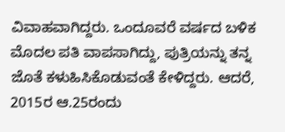ವಿವಾಹವಾಗಿದ್ದರು. ಒಂದೂವರೆ ವರ್ಷದ ಬಳಿಕ ಮೊದಲ ಪತಿ ವಾಪಸಾಗಿದ್ದು, ಪುತ್ರಿಯನ್ನು ತನ್ನ ಜೊತೆ ಕಳುಹಿಸಿಕೊಡುವಂತೆ ಕೇಳಿದ್ದರು. ಆದರೆ, 2015ರ ಆ.25ರಂದು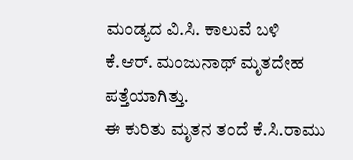ಮಂಡ್ಯದ ವಿ.ಸಿ. ಕಾಲುವೆ ಬಳಿ ಕೆ.ಆರ್. ಮಂಜುನಾಥ್ ಮೃತದೇಹ ಪತ್ತೆಯಾಗಿತ್ತು.
ಈ ಕುರಿತು ಮೃತನ ತಂದೆ ಕೆ.ಸಿ.ರಾಮು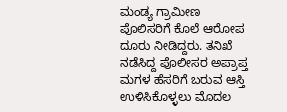ಮಂಡ್ಯ ಗ್ರಾಮೀಣ ಪೊಲಿಸರಿಗೆ ಕೊಲೆ ಆರೋಪ ದೂರು ನೀಡಿದ್ದರು. ತನಿಖೆ ನಡೆಸಿದ್ದ ಪೊಲೀಸರ ಅಪ್ರಾಪ್ತ ಮಗಳ ಹೆಸರಿಗೆ ಬರುವ ಆಸ್ತಿ ಉಳಿಸಿಕೊಳ್ಳಲು ಮೊದಲ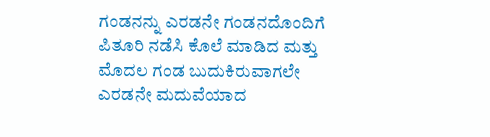ಗಂಡನನ್ನು ಎರಡನೇ ಗಂಡನದೊಂದಿಗೆ ಪಿತೂರಿ ನಡೆಸಿ ಕೊಲೆ ಮಾಡಿದ ಮತ್ತು ಮೊದಲ ಗಂಡ ಬುದುಕಿರುವಾಗಲೇ ಎರಡನೇ ಮದುವೆಯಾದ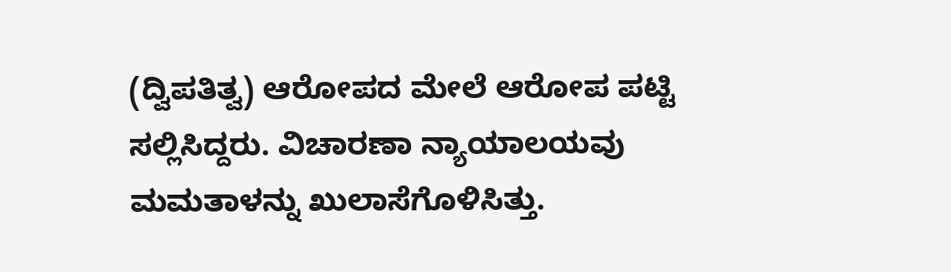(ದ್ವಿಪತಿತ್ವ) ಆರೋಪದ ಮೇಲೆ ಆರೋಪ ಪಟ್ಟಿ ಸಲ್ಲಿಸಿದ್ದರು. ವಿಚಾರಣಾ ನ್ಯಾಯಾಲಯವು ಮಮತಾಳನ್ನು ಖುಲಾಸೆಗೊಳಿಸಿತ್ತು.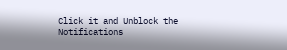Click it and Unblock the Notifications